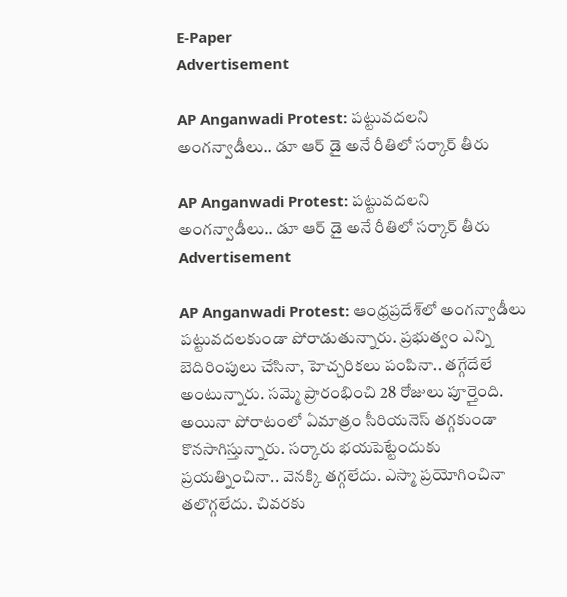E-Paper
Advertisement

AP Anganwadi Protest: పట్టువదలని అంగన్వాడీలు.. డూ ఆర్ డై అనే రీతిలో సర్కార్ తీరు

AP Anganwadi Protest: పట్టువదలని అంగన్వాడీలు.. డూ ఆర్ డై అనే రీతిలో సర్కార్ తీరు
Advertisement

AP Anganwadi Protest: ఆంధ్రప్రదేశ్‌లో అంగన్వాడీలు పట్టువదలకుండా పోరాడుతున్నారు. ప్రభుత్వం ఎన్ని బెదిరింపులు చేసినా, హెచ్చరికలు పంపినా.. తగ్గేదేలే అంటున్నారు. సమ్మె ప్రారంభించి 28 రోజులు పూర్తైంది. అయినా పోరాటంలో ఏమాత్రం సీరియనెస్‌ తగ్గకుండా కొనసాగిస్తున్నారు. సర్కారు భయపెట్టేందుకు ప్రయత్నించినా.. వెనక్కి తగ్గలేదు. ఎస్మా ప్రయోగించినా తలొగ్గలేదు. చివరకు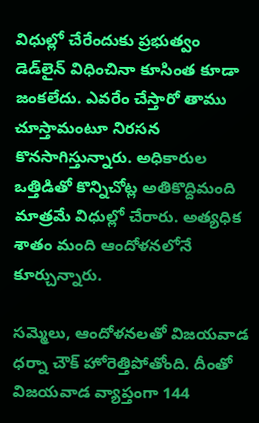విధుల్లో చేరేందుకు ప్రభుత్వం డెడ్‌లైన్ విధించినా కూసింత కూడా జంకలేదు. ఎవరేం చేస్తారో తాము చూస్తామంటూ నిరసన కొనసాగిస్తున్నారు. అధికారుల ఒత్తిడితో కొన్నిచోట్ల అతికొద్దిమంది మాత్రమే విధుల్లో చేరారు. అత్యధిక శాతం మంది ఆందోళనలోనే కూర్చున్నారు.

సమ్మెలు, ఆందోళనలతో విజయవాడ ధర్నా చౌక్ హోరెత్తిపోతోంది. దీంతో విజయవాడ వ్యాప్తంగా 144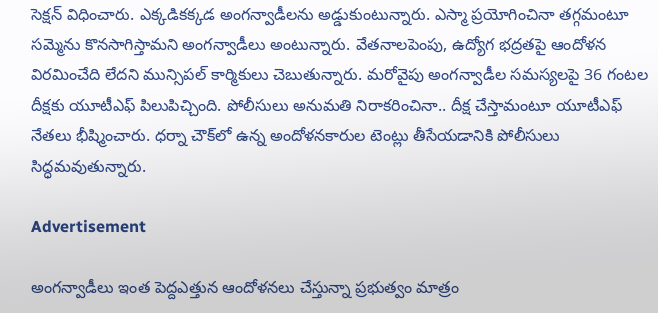సెక్షన్‌ విధించారు. ఎక్కడికక్కడ అంగన్వాడీలను అడ్డుకుంటున్నారు. ఎస్మా ప్రయోగించినా తగ్గమంటూ సమ్మెను కొనసాగిస్తామని అంగన్వాడీలు అంటున్నారు. వేతనాలపెంపు, ఉద్యోగ భద్రతపై ఆందోళన విరమించేది లేదని మున్సిపల్ కార్మికులు చెబుతున్నారు. మరోవైపు అంగన్వాడీల సమస్యలపై 36 గంటల దీక్షకు యూటీఎఫ్ పిలుపిచ్చింది. పోలీసులు అనుమతి నిరాకరించినా.. దీక్ష చేస్తామంటూ యూటీఎఫ్ నేతలు భీష్మించారు. ధర్నా చౌక్‌లో ఉన్న అందోళనకారుల టెంట్లు తీసేయడానికి పోలీసులు సిద్ధమవుతున్నారు.

Advertisement

అంగన్వాడీలు ఇంత పెద్దఎత్తున ఆందోళనలు చేస్తున్నా ప్రభుత్వం మాత్రం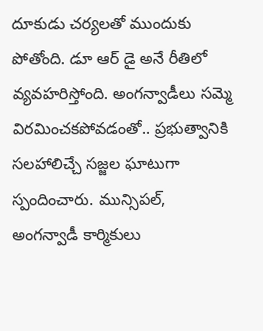దూకుడు చర్యలతో ముందుకు పోతోంది. డూ ఆర్‌ డై అనే రీతిలో వ్యవహరిస్తోంది. అంగన్వాడీలు సమ్మె విరమించకపోవడంతో.. ప్రభుత్వానికి సలహాలిచ్చే సజ్జల ఘాటుగా స్పందించారు. మున్సిపల్‌, అంగన్వాడీ కార్మికులు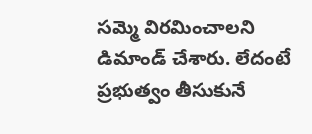సమ్మె విరమించాలని డిమాండ్‌ చేశారు. లేదంటే ప్రభుత్వం తీసుకునే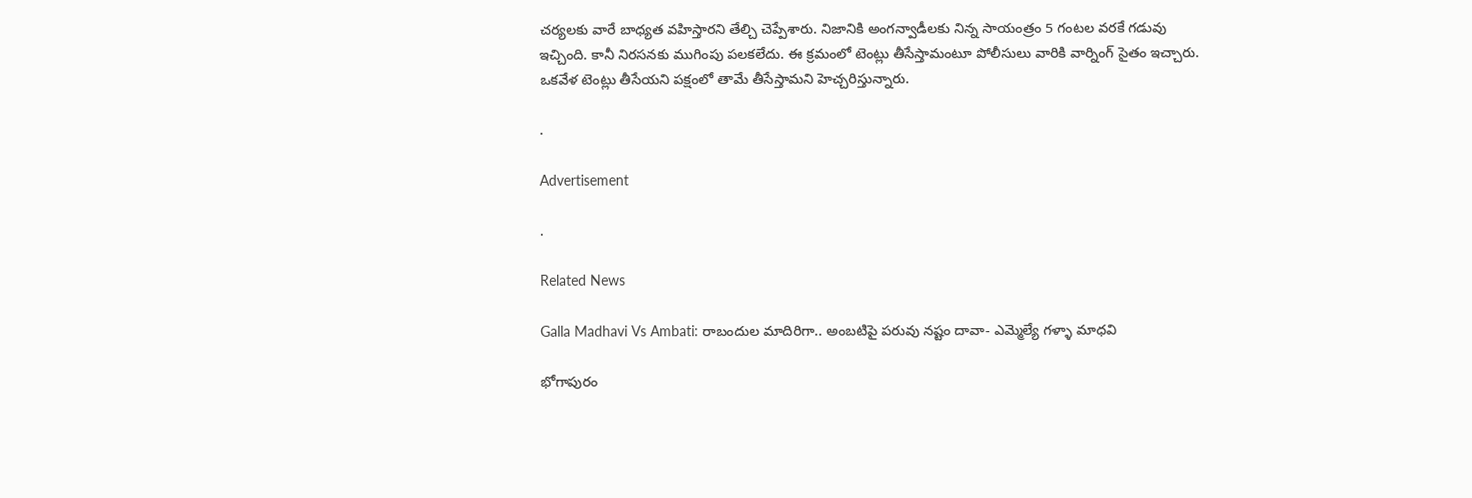చర్యలకు వారే బాధ్యత వహిస్తారని తేల్చి చెప్పేశారు. నిజానికి అంగన్వాడీలకు నిన్న సాయంత్రం 5 గంటల వరకే గడువు ఇచ్చింది. కానీ నిరసనకు ముగింపు పలకలేదు. ఈ క్రమంలో టెంట్లు తీసేస్తామంటూ పోలీసులు వారికి వార్నింగ్ సైతం ఇచ్చారు. ఒకవేళ టెంట్లు తీసేయని పక్షంలో తామే తీసేస్తామని హెచ్చరిస్తున్నారు.

.

Advertisement

.

Related News

Galla Madhavi Vs Ambati: రాబందుల మాదిరిగా.. అంబటిపై పరువు నష్టం దావా- ఎమ్మెల్యే గళ్ళా మాధవి

భోగాపురం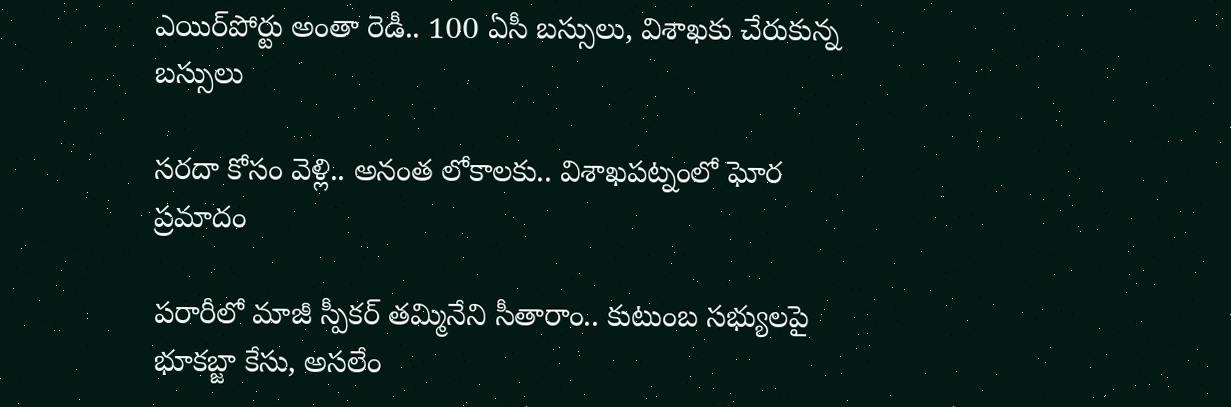ఎయిర్‌పోర్టు అంతా రెడీ.. 100 ఏసీ బస్సులు, విశాఖకు చేరుకున్న బస్సులు

సరదా కోసం వెళ్లి.. అనంత లోకాలకు.. విశాఖపట్నంలో ఘోర ప్రమాదం

పరారీలో మాజీ స్పీకర్ తమ్మినేని సీతారాం.. కుటుంబ సభ్యులపై భూకబ్జా కేసు, అసలేం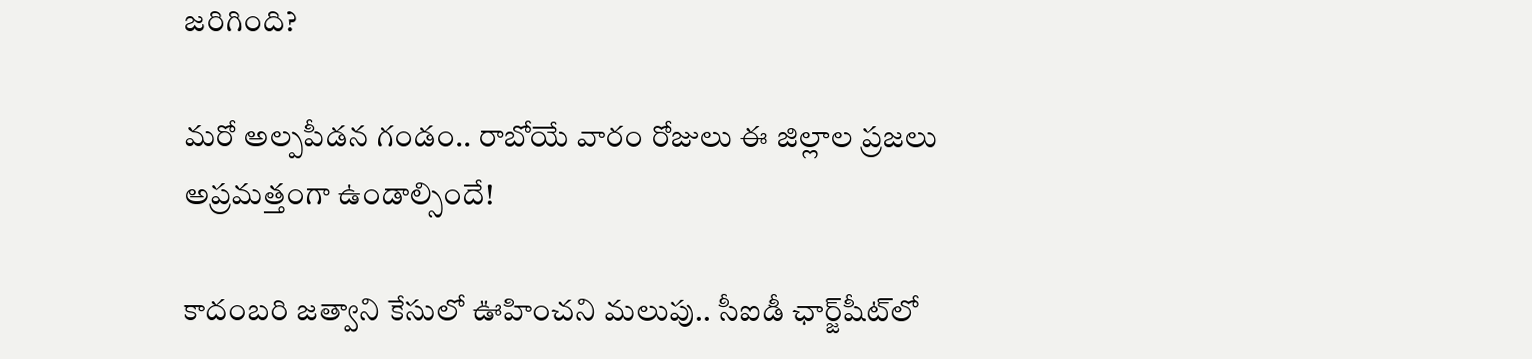జరిగింది?

మరో అల్పపీడన గండం.. రాబోయే వారం రోజులు ఈ జిల్లాల ప్రజలు అప్రమత్తంగా ఉండాల్సిందే!

కాదంబరి జత్వాని కేసులో ఊహించని మలుపు.. సీఐడీ ఛార్జ్‌షీట్‌లో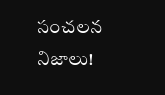సంచలన నిజాలు!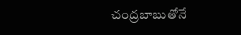చంద్రబాబుతోనే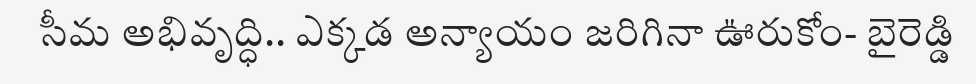సీమ అభివృద్ధి.. ఎక్కడ అన్యాయం జరిగినా ఊరుకోం- బైరెడ్డి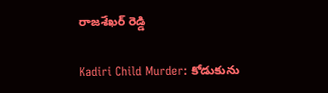రాజశేఖర్ రెడ్డి

Kadiri Child Murder: కోడుకును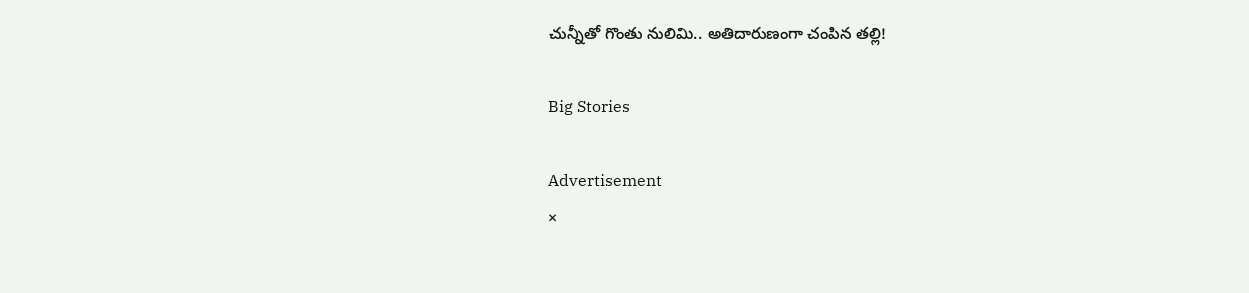చున్నీతో గొంతు నులిమి.. అతిదారుణంగా చంపిన తల్లి!

Big Stories

Advertisement
×